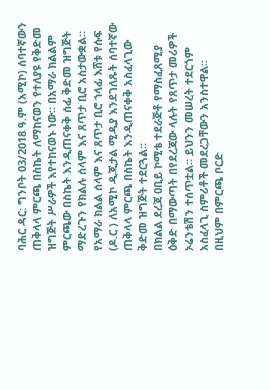ባሕር ዳር: ግንቦት 03/2018 ዓ.ም (አሚኮ) ሰባተኛውን ጠቅላላ ምርጫ በስኬት ለማከናወን የተለያዩ የቅድመ ዝግጅት ሥራዎች እየተከናወኑ ነው። በአማራ ክልልም ምርጫው በስኬት እንዲጠናቀቅ ሰፊ ቅድመ ዝግጅት ማድረጉን የክልሉ ሰላም እና ጸጥታ ቢሮ አስታውቋል።
የአማራ ክልል ሰላም እና ጸጥታ ቢሮ ኀላፊ እሸቱ የሱፍ (ዶ.ር ) ለአሚኮ ዲጂታል ሚዲያ እንደገለጹት ሰባተኛው ጠቅላላ ምርጫ በስኬት እንዲጠናቀቅ አስፈላጊው ቅድመ ዝግጅት ተደርጓል።
በክልል ደረጃ ዐቢይ ኮሚቴ ተደራጅቶ የማስፈጸሚያ ዕቅድ በማውጣት በየደረጃው ላሉት የጸጥታ መሪዎች ኦሬንቴሽን ተሰጥቷል። ይህንን መሠረት ተደርጎም አስፈላጊ ስምሪቶች መደረጋቸውን አንስተዋል።
በዚህም በምርጫ ቦርድ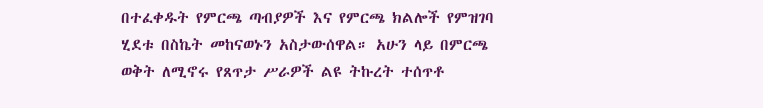በተፈቀዱት የምርጫ ጣብያዎች እና የምርጫ ክልሎች የምዝገባ ሂደቱ በስኬት መከናወኑን አስታውሰዋል። አሁን ላይ በምርጫ ወቅት ለሚኖሩ የጸጥታ ሥራዎች ልዩ ትኩረት ተሰጥቶ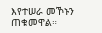እየተሠራ መኾኑን ጠቁመዋል።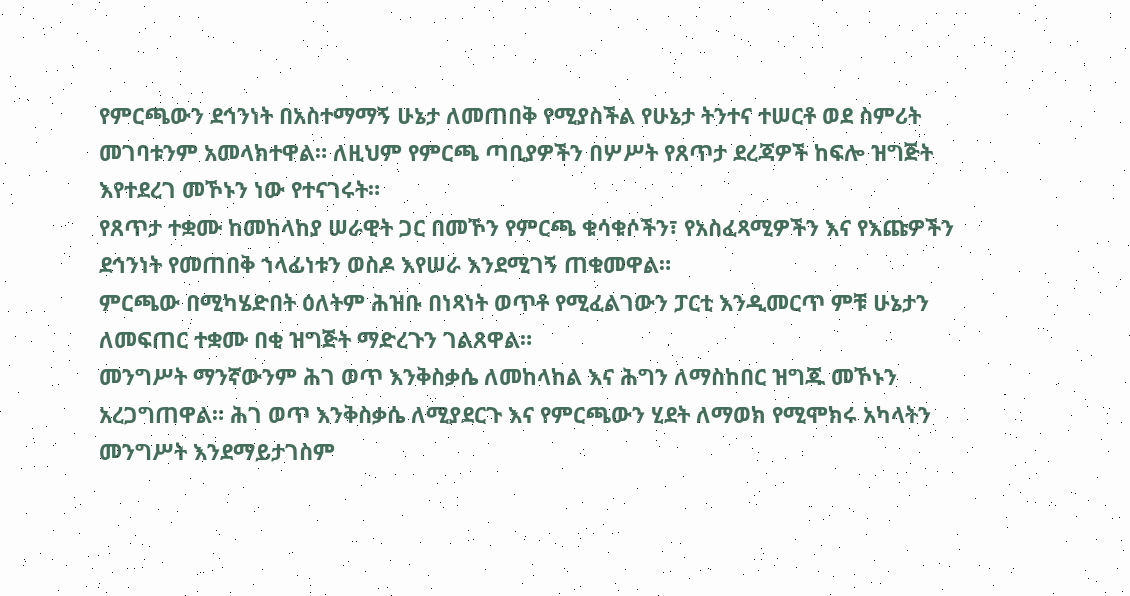የምርጫውን ደኅንነት በአስተማማኝ ሁኔታ ለመጠበቅ የሚያስችል የሁኔታ ትንተና ተሠርቶ ወደ ስምሪት መገባቱንም አመላክተዋል። ለዚህም የምርጫ ጣቢያዎችን በሦሥት የጸጥታ ደረጃዎች ከፍሎ ዝግጅት እየተደረገ መኾኑን ነው የተናገሩት።
የጸጥታ ተቋሙ ከመከላከያ ሠራዊት ጋር በመኾን የምርጫ ቁሳቁሶችን፣ የአስፈጻሚዎችን እና የእጩዎችን ደኅንነት የመጠበቅ ኀላፊነቱን ወስዶ እየሠራ እንደሚገኝ ጠቁመዋል።
ምርጫው በሚካሄድበት ዕለትም ሕዝቡ በነጻነት ወጥቶ የሚፈልገውን ፓርቲ እንዲመርጥ ምቹ ሁኔታን ለመፍጠር ተቋሙ በቂ ዝግጅት ማድረጉን ገልጸዋል።
መንግሥት ማንኛውንም ሕገ ወጥ እንቅስቃሴ ለመከላከል እና ሕግን ለማስከበር ዝግጁ መኾኑን አረጋግጠዋል። ሕገ ወጥ እንቅስቃሴ ለሚያደርጉ እና የምርጫውን ሂደት ለማወክ የሚሞክሩ አካላትን መንግሥት እንደማይታገስም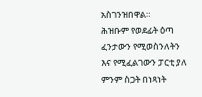አስገንዝበዋል።
ሕዝቡም የወደፊት ዕጣ ፈንታውን የሚወስንለትን እና የሚፈልገውን ፓርቲ ያለ ምንም ስጋት በነጻነት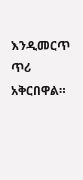እንዲመርጥ ጥሪ አቅርበዋል።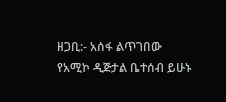ዘጋቢ:- አሰፋ ልጥገበው
የአሚኮ ዲጅታል ቤተሰብ ይሁኑ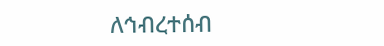ለኅብረተሰብ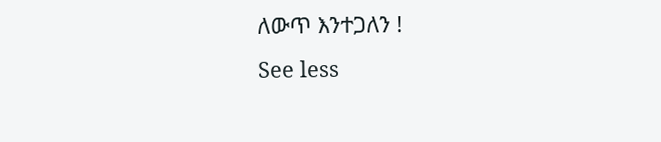ለውጥ እንተጋለን !
See less